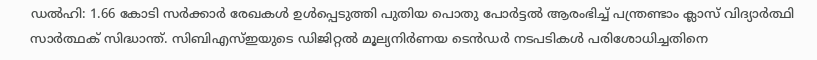ഡൽഹി: 1.66 കോടി സർക്കാർ രേഖകൾ ഉൾപ്പെടുത്തി പുതിയ പൊതു പോർട്ടൽ ആരംഭിച്ച് പന്ത്രണ്ടാം ക്ലാസ് വിദ്യാർത്ഥി സാർത്ഥക് സിദ്ധാന്ത്. സിബിഎസ്ഇയുടെ ഡിജിറ്റൽ മൂല്യനിർണയ ടെൻഡർ നടപടികൾ പരിശോധിച്ചതിനെ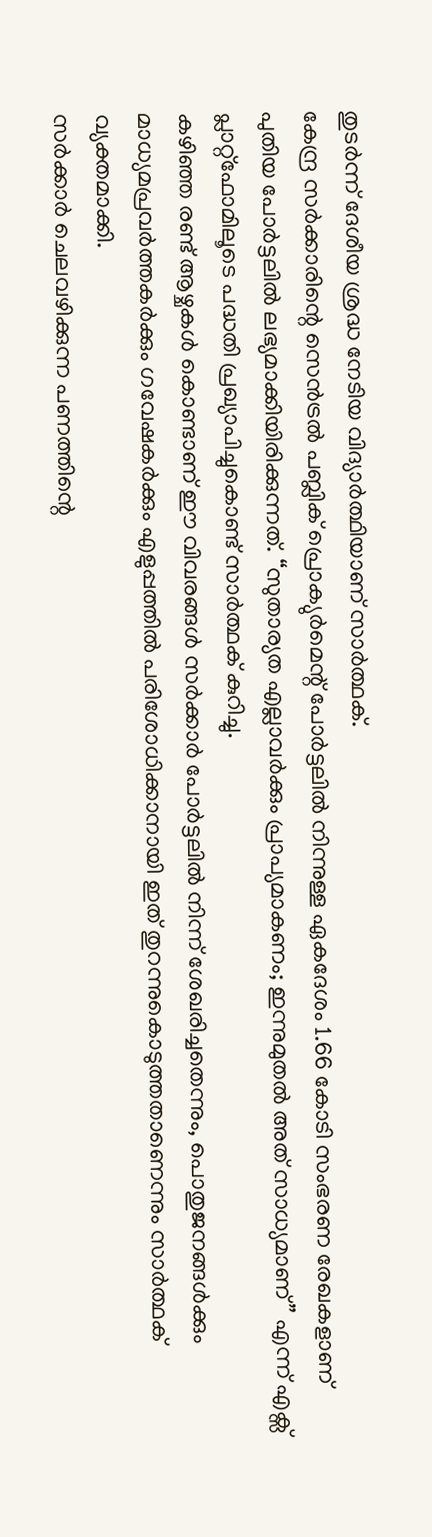തുടർന്ന് ദേശീയ ശ്രദ്ധ നേടിയ വിദ്യാർത്ഥിയാണ് സാർത്ഥക്.
കേന്ദ്ര സർക്കാരിന്റെ സെൻട്രൽ പബ്ലിക് പ്രൊക്യുർമെന്റ് പോർട്ടലിൽ നിന്നുള്ള ഏകദേശം 1.66 കോടി സംഭരണ രേഖകളാണ് പുതിയ പോർട്ടലിൽ ലഭ്യമാക്കിയിരിക്കുന്നത്. “സുതാര്യത എല്ലാവർക്കും പ്രാപ്യമാകണം; ഇന്നുമുതൽ അത് സാധ്യമാണ്” എന്ന് എക്സ് പ്ലാറ്റ്ഫോമിലൂടെ പദ്ധതി പ്രഖ്യാപിച്ചുകൊണ്ട് സാർത്ഥക് കുറിച്ചു.
കഴിഞ്ഞ രണ്ട് ആഴ്ചകൾ കൊണ്ടാണ് ഈ വിവരങ്ങൾ സർക്കാർ പോർട്ടലിൽ നിന്ന് ശേഖരിച്ചതെന്നും, പൊതുജനങ്ങൾക്കും മാധ്യമപ്രവർത്തകർക്കും ഗവേഷകർക്കും എളുപ്പത്തിൽ പരിശോധിക്കാനായി ഇത് തുറന്നുകൊടുത്തതാണെന്നും സാർത്ഥക് വ്യക്തമാക്കി.
സർക്കാർ ചെലവഴിക്കുന്ന പണത്തിന്റെ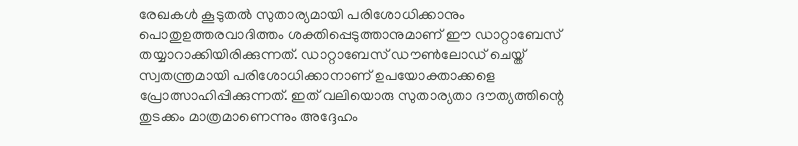രേഖകൾ കൂടുതൽ സുതാര്യമായി പരിശോധിക്കാനും പൊതുഉത്തരവാദിത്തം ശക്തിപ്പെടുത്താനുമാണ് ഈ ഡാറ്റാബേസ് തയ്യാറാക്കിയിരിക്കുന്നത്. ഡാറ്റാബേസ് ഡൗൺലോഡ് ചെയ്ത് സ്വതന്ത്രമായി പരിശോധിക്കാനാണ് ഉപയോക്താക്കളെ പ്രോത്സാഹിപ്പിക്കുന്നത്. ഇത് വലിയൊരു സുതാര്യതാ ദൗത്യത്തിന്റെ തുടക്കം മാത്രമാണെന്നും അദ്ദേഹം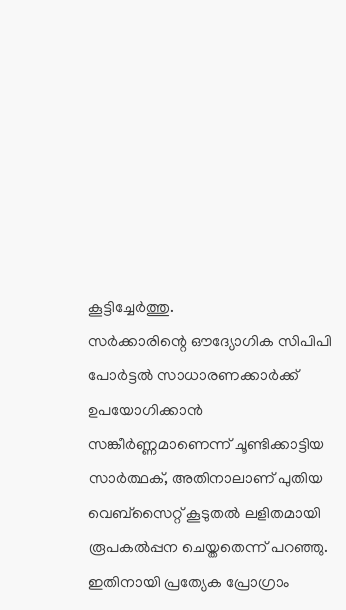കൂട്ടിച്ചേർത്തു.
സർക്കാരിന്റെ ഔദ്യോഗിക സിപിപി പോർട്ടൽ സാധാരണക്കാർക്ക് ഉപയോഗിക്കാൻ സങ്കീർണ്ണമാണെന്ന് ചൂണ്ടിക്കാട്ടിയ സാർത്ഥക്, അതിനാലാണ് പുതിയ വെബ്സൈറ്റ് കൂടുതൽ ലളിതമായി രൂപകൽപ്പന ചെയ്തതെന്ന് പറഞ്ഞു. ഇതിനായി പ്രത്യേക പ്രോഗ്രാം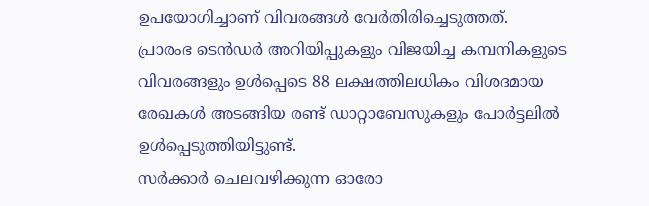ഉപയോഗിച്ചാണ് വിവരങ്ങൾ വേർതിരിച്ചെടുത്തത്.
പ്രാരംഭ ടെൻഡർ അറിയിപ്പുകളും വിജയിച്ച കമ്പനികളുടെ വിവരങ്ങളും ഉൾപ്പെടെ 88 ലക്ഷത്തിലധികം വിശദമായ രേഖകൾ അടങ്ങിയ രണ്ട് ഡാറ്റാബേസുകളും പോർട്ടലിൽ ഉൾപ്പെടുത്തിയിട്ടുണ്ട്.
സർക്കാർ ചെലവഴിക്കുന്ന ഓരോ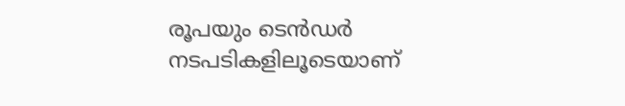രൂപയും ടെൻഡർ നടപടികളിലൂടെയാണ്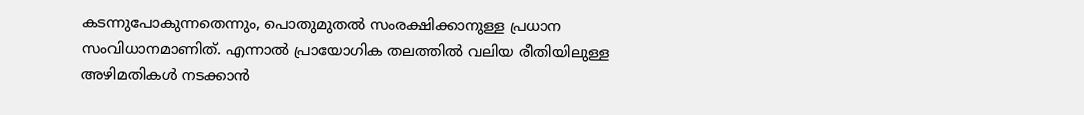കടന്നുപോകുന്നതെന്നും, പൊതുമുതൽ സംരക്ഷിക്കാനുള്ള പ്രധാന സംവിധാനമാണിത്. എന്നാൽ പ്രായോഗിക തലത്തിൽ വലിയ രീതിയിലുള്ള അഴിമതികൾ നടക്കാൻ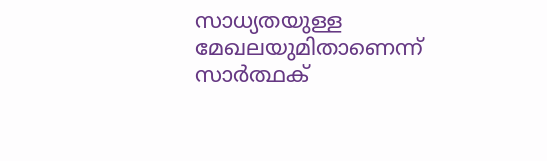സാധ്യതയുള്ള മേഖലയുമിതാണെന്ന് സാർത്ഥക്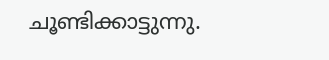ചൂണ്ടിക്കാട്ടുന്നു.